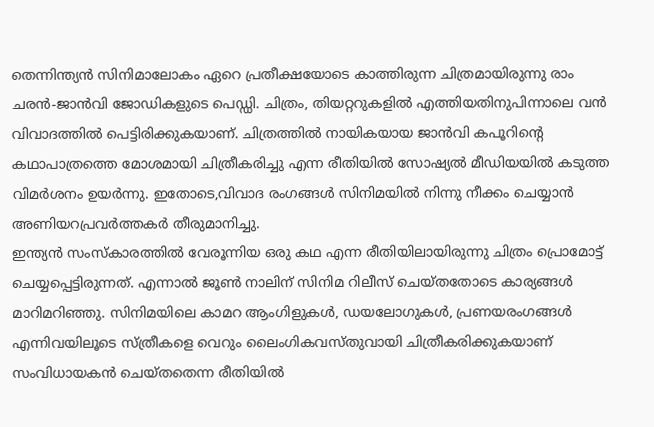തെന്നിന്ത്യൻ സിനിമാലോകം ഏറെ പ്രതീക്ഷയോടെ കാത്തിരുന്ന ചിത്രമായിരുന്നു രാം ചരൻ-ജാൻവി ജോഡികളുടെ പെഡ്ഡി. ചിത്രം, തിയറ്ററുകളിൽ എത്തിയതിനുപിന്നാലെ വൻ വിവാദത്തിൽ പെട്ടിരിക്കുകയാണ്. ചിത്രത്തിൽ നായികയായ ജാൻവി കപൂറിന്റെ കഥാപാത്രത്തെ മോശമായി ചിത്രീകരിച്ചു എന്ന രീതിയിൽ സോഷ്യൽ മീഡിയയിൽ കടുത്ത വിമർശനം ഉയർന്നു. ഇതോടെ,വിവാദ രംഗങ്ങൾ സിനിമയിൽ നിന്നു നീക്കം ചെയ്യാൻ അണിയറപ്രവർത്തകർ തീരുമാനിച്ചു.
ഇന്ത്യൻ സംസ്കാരത്തിൽ വേരൂന്നിയ ഒരു കഥ എന്ന രീതിയിലായിരുന്നു ചിത്രം പ്രൊമോട്ട് ചെയ്യപ്പെട്ടിരുന്നത്. എന്നാൽ ജൂൺ നാലിന് സിനിമ റിലീസ് ചെയ്തതോടെ കാര്യങ്ങൾ മാറിമറിഞ്ഞു. സിനിമയിലെ കാമറ ആംഗിളുകൾ, ഡയലോഗുകൾ, പ്രണയരംഗങ്ങൾ എന്നിവയിലൂടെ സ്ത്രീകളെ വെറും ലൈംഗികവസ്തുവായി ചിത്രീകരിക്കുകയാണ് സംവിധായകൻ ചെയ്തതെന്ന രീതിയിൽ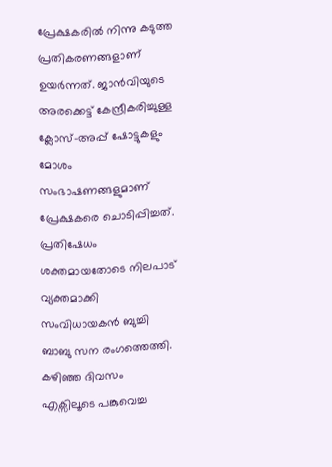പ്രേക്ഷകരിൽ നിന്നു കടുത്ത പ്രതികരണങ്ങളാണ് ഉയർന്നത്. ജാൻവിയുടെ അരക്കെട്ട് കേന്ദ്രീകരിച്ചുള്ള ക്ലോസ്-അപ്പ് ഷോട്ടുകളും മോശം സംഭാഷണങ്ങളുമാണ് പ്രേക്ഷകരെ ചൊടിപ്പിച്ചത്.
പ്രതിഷേധം ശക്തമായതോടെ നിലപാട് വ്യക്തമാക്കി സംവിധായകൻ ബുച്ചി ബാബു സന രംഗത്തെത്തി. കഴിഞ്ഞ ദിവസം എക്സിലൂടെ പങ്കുവെച്ച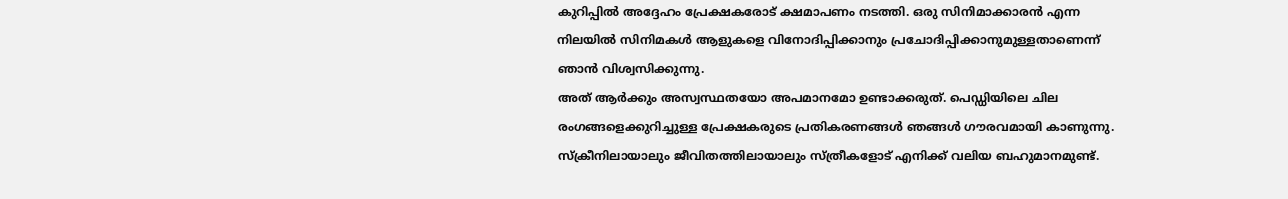കുറിപ്പിൽ അദ്ദേഹം പ്രേക്ഷകരോട് ക്ഷമാപണം നടത്തി. ഒരു സിനിമാക്കാരൻ എന്ന നിലയിൽ സിനിമകൾ ആളുകളെ വിനോദിപ്പിക്കാനും പ്രചോദിപ്പിക്കാനുമുള്ളതാണെന്ന് ഞാൻ വിശ്വസിക്കുന്നു.
അത് ആർക്കും അസ്വസ്ഥതയോ അപമാനമോ ഉണ്ടാക്കരുത്. പെഡ്ഡിയിലെ ചില രംഗങ്ങളെക്കുറിച്ചുള്ള പ്രേക്ഷകരുടെ പ്രതികരണങ്ങൾ ഞങ്ങൾ ഗൗരവമായി കാണുന്നു. സ്ക്രീനിലായാലും ജീവിതത്തിലായാലും സ്ത്രീകളോട് എനിക്ക് വലിയ ബഹുമാനമുണ്ട്.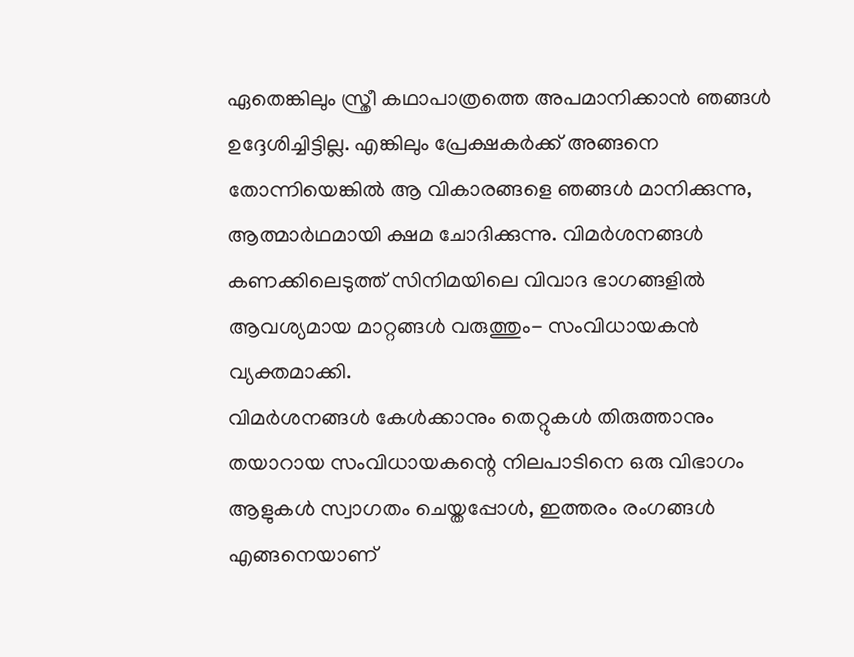ഏതെങ്കിലും സ്ത്രീ കഥാപാത്രത്തെ അപമാനിക്കാൻ ഞങ്ങൾ ഉദ്ദേശിച്ചിട്ടില്ല. എങ്കിലും പ്രേക്ഷകർക്ക് അങ്ങനെ തോന്നിയെങ്കിൽ ആ വികാരങ്ങളെ ഞങ്ങൾ മാനിക്കുന്നു, ആത്മാർഥമായി ക്ഷമ ചോദിക്കുന്നു. വിമർശനങ്ങൾ കണക്കിലെടുത്ത് സിനിമയിലെ വിവാദ ഭാഗങ്ങളിൽ ആവശ്യമായ മാറ്റങ്ങൾ വരുത്തും- സംവിധായകൻ വ്യക്തമാക്കി.
വിമർശനങ്ങൾ കേൾക്കാനും തെറ്റുകൾ തിരുത്താനും തയാറായ സംവിധായകന്റെ നിലപാടിനെ ഒരു വിഭാഗം ആളുകൾ സ്വാഗതം ചെയ്തപ്പോൾ, ഇത്തരം രംഗങ്ങൾ എങ്ങനെയാണ്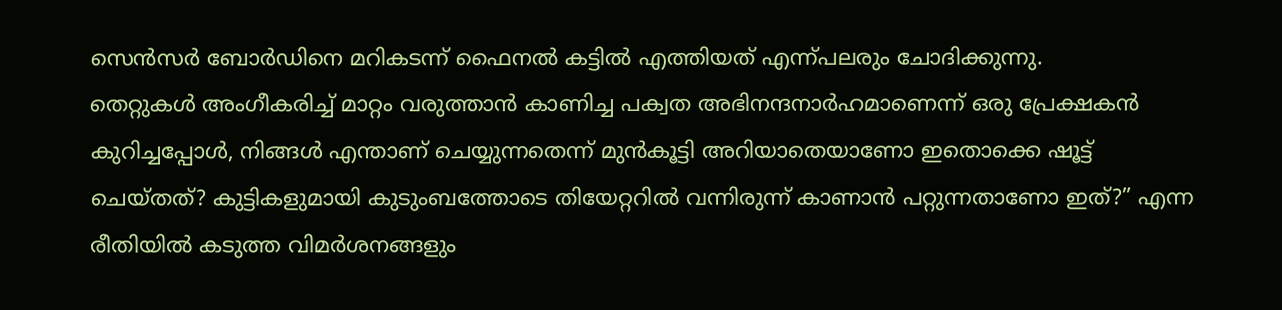സെൻസർ ബോർഡിനെ മറികടന്ന് ഫൈനൽ കട്ടിൽ എത്തിയത് എന്ന്പലരും ചോദിക്കുന്നു.
തെറ്റുകൾ അംഗീകരിച്ച് മാറ്റം വരുത്താൻ കാണിച്ച പക്വത അഭിനന്ദനാർഹമാണെന്ന് ഒരു പ്രേക്ഷകൻ കുറിച്ചപ്പോൾ, നിങ്ങൾ എന്താണ് ചെയ്യുന്നതെന്ന് മുൻകൂട്ടി അറിയാതെയാണോ ഇതൊക്കെ ഷൂട്ട് ചെയ്തത്? കുട്ടികളുമായി കുടുംബത്തോടെ തിയേറ്ററിൽ വന്നിരുന്ന് കാണാൻ പറ്റുന്നതാണോ ഇത്?” എന്ന രീതിയിൽ കടുത്ത വിമർശനങ്ങളും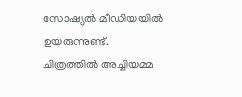സോഷ്യൽ മീഡിയയിൽ ഉയരുന്നുണ്ട്. ചിത്രത്തിൽ അച്ചിയമ്മ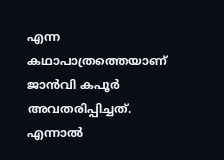എന്ന കഥാപാത്രത്തെയാണ് ജാൻവി കപൂർ അവതരിപ്പിച്ചത്.
എന്നാൽ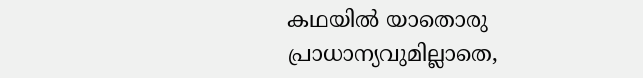കഥയിൽ യാതൊരു പ്രാധാന്യവുമില്ലാതെ,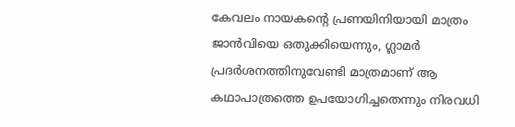കേവലം നായകന്റെ പ്രണയിനിയായി മാത്രം ജാൻവിയെ ഒതുക്കിയെന്നും, ഗ്ലാമർ പ്രദർശനത്തിനുവേണ്ടി മാത്രമാണ് ആ കഥാപാത്രത്തെ ഉപയോഗിച്ചതെന്നും നിരവധി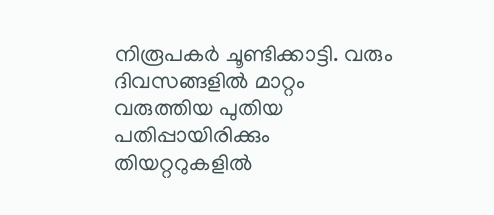നിരൂപകർ ചൂണ്ടിക്കാട്ടി. വരും ദിവസങ്ങളിൽ മാറ്റം വരുത്തിയ പുതിയ പതിപ്പായിരിക്കും തിയറ്ററുകളിൽ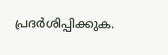പ്രദർശിപ്പിക്കുക.